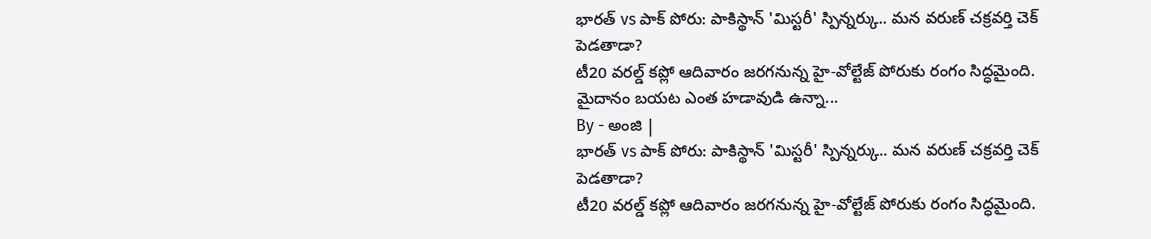భారత్ vs పాక్ పోరు: పాకిస్థాన్ 'మిస్టరీ' స్పిన్నర్కు.. మన వరుణ్ చక్రవర్తి చెక్ పెడతాడా?
టీ20 వరల్డ్ కప్లో ఆదివారం జరగనున్న హై-వోల్టేజ్ పోరుకు రంగం సిద్ధమైంది. మైదానం బయట ఎంత హడావుడి ఉన్నా...
By - అంజి |
భారత్ vs పాక్ పోరు: పాకిస్థాన్ 'మిస్టరీ' స్పిన్నర్కు.. మన వరుణ్ చక్రవర్తి చెక్ పెడతాడా?
టీ20 వరల్డ్ కప్లో ఆదివారం జరగనున్న హై-వోల్టేజ్ పోరుకు రంగం సిద్ధమైంది.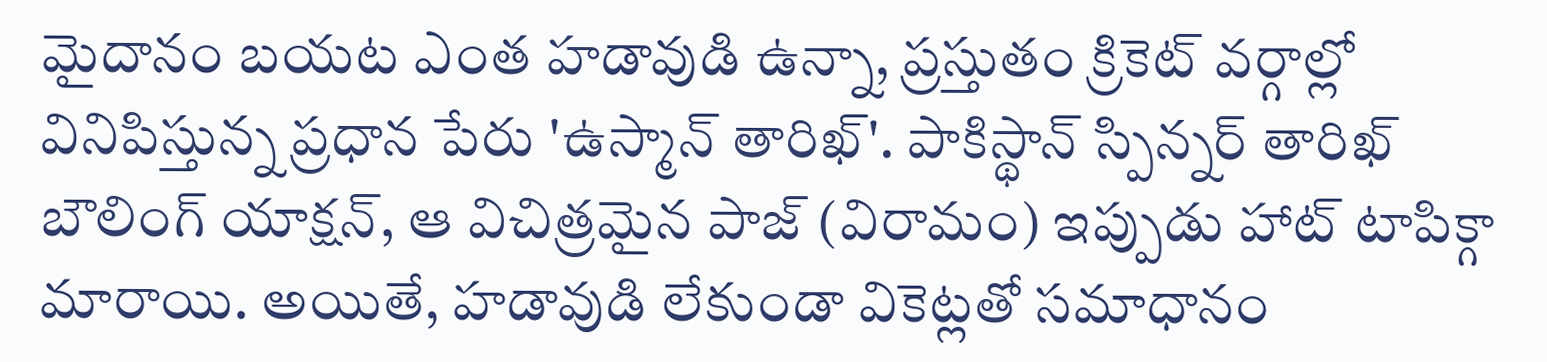మైదానం బయట ఎంత హడావుడి ఉన్నా, ప్రస్తుతం క్రికెట్ వర్గాల్లో వినిపిస్తున్న ప్రధాన పేరు 'ఉస్మాన్ తారిఖ్'. పాకిస్థాన్ స్పిన్నర్ తారిఖ్ బౌలింగ్ యాక్షన్, ఆ విచిత్రమైన పాజ్ (విరామం) ఇప్పుడు హాట్ టాపిక్గా మారాయి. అయితే, హడావుడి లేకుండా వికెట్లతో సమాధానం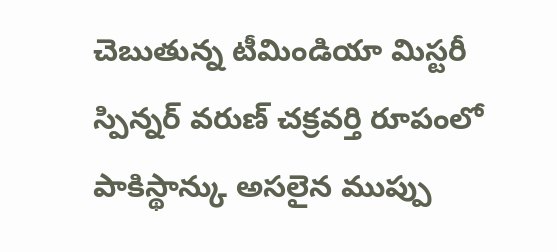చెబుతున్న టీమిండియా మిస్టరీ స్పిన్నర్ వరుణ్ చక్రవర్తి రూపంలో పాకిస్థాన్కు అసలైన ముప్పు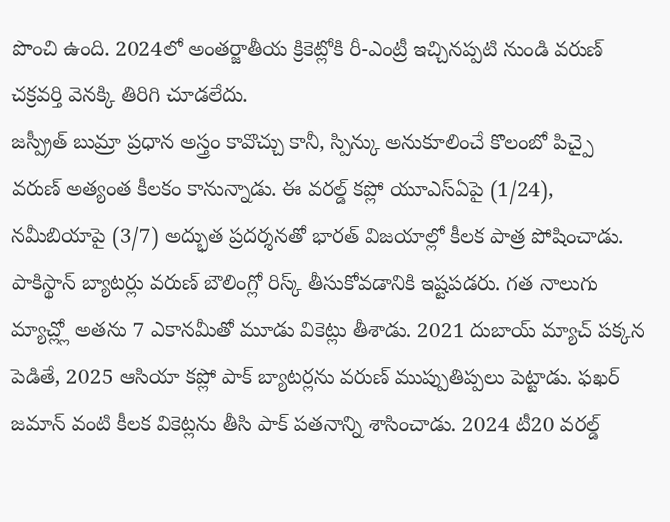పొంచి ఉంది. 2024లో అంతర్జాతీయ క్రికెట్లోకి రీ-ఎంట్రీ ఇచ్చినప్పటి నుండి వరుణ్ చక్రవర్తి వెనక్కి తిరిగి చూడలేదు.
జస్ప్రీత్ బుమ్రా ప్రధాన అస్త్రం కావొచ్చు కానీ, స్పిన్కు అనుకూలించే కొలంబో పిచ్పై వరుణ్ అత్యంత కీలకం కానున్నాడు. ఈ వరల్డ్ కప్లో యూఎస్ఏపై (1/24), నమీబియాపై (3/7) అద్భుత ప్రదర్శనతో భారత్ విజయాల్లో కీలక పాత్ర పోషించాడు. పాకిస్థాన్ బ్యాటర్లు వరుణ్ బౌలింగ్లో రిస్క్ తీసుకోవడానికి ఇష్టపడరు. గత నాలుగు మ్యాచ్ల్లో అతను 7 ఎకానమీతో మూడు వికెట్లు తీశాడు. 2021 దుబాయ్ మ్యాచ్ పక్కన పెడితే, 2025 ఆసియా కప్లో పాక్ బ్యాటర్లను వరుణ్ ముప్పుతిప్పలు పెట్టాడు. ఫఖర్ జమాన్ వంటి కీలక వికెట్లను తీసి పాక్ పతనాన్ని శాసించాడు. 2024 టీ20 వరల్డ్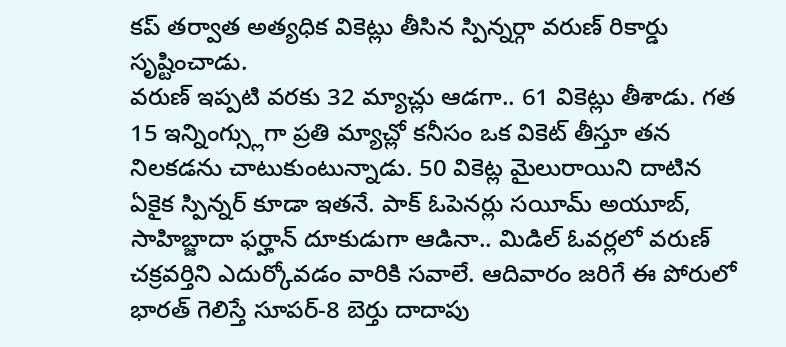కప్ తర్వాత అత్యధిక వికెట్లు తీసిన స్పిన్నర్గా వరుణ్ రికార్డు సృష్టించాడు.
వరుణ్ ఇప్పటి వరకు 32 మ్యాచ్లు ఆడగా.. 61 వికెట్లు తీశాడు. గత 15 ఇన్నింగ్స్లుగా ప్రతి మ్యాచ్లో కనీసం ఒక వికెట్ తీస్తూ తన నిలకడను చాటుకుంటున్నాడు. 50 వికెట్ల మైలురాయిని దాటిన ఏకైక స్పిన్నర్ కూడా ఇతనే. పాక్ ఓపెనర్లు సయీమ్ అయూబ్, సాహిబ్జాదా ఫర్హాన్ దూకుడుగా ఆడినా.. మిడిల్ ఓవర్లలో వరుణ్ చక్రవర్తిని ఎదుర్కోవడం వారికి సవాలే. ఆదివారం జరిగే ఈ పోరులో భారత్ గెలిస్తే సూపర్-8 బెర్తు దాదాపు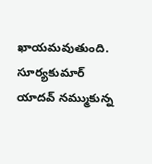ఖాయమవుతుంది. సూర్యకుమార్ యాదవ్ నమ్ముకున్న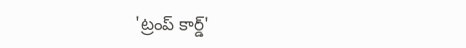'ట్రంప్ కార్డ్'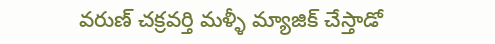వరుణ్ చక్రవర్తి మళ్ళీ మ్యాజిక్ చేస్తాడో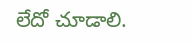లేదో చూడాలి.